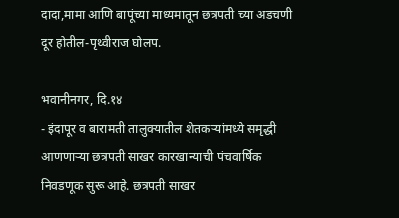दादा,मामा आणि बापूंच्या माध्यमातून छत्रपती च्या अडचणी दूर होतील-पृथ्वीराज घोलप.

भवानीनगर, दि.१४
- इंदापूर व बारामती तालुक्यातील शेतकऱ्यांमध्ये समृद्धी आणणाऱ्या छत्रपती साखर कारखान्याची पंचवार्षिक निवडणूक सुरू आहे. छत्रपती साखर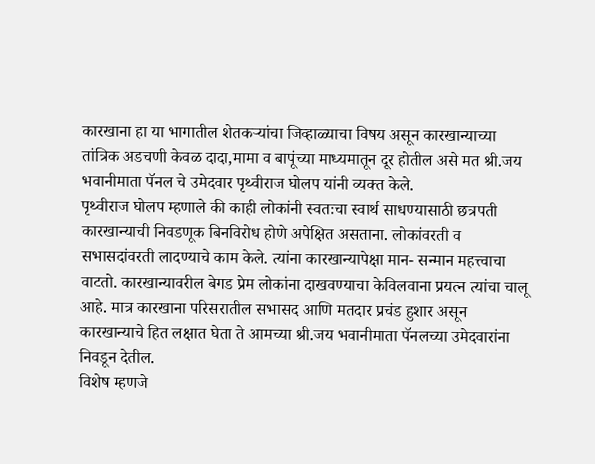कारखाना हा या भागातील शेतकऱ्यांचा जिव्हाळ्याचा विषय असून कारखान्याच्या तांत्रिक अडचणी केवळ दादा,मामा व बापूंच्या माध्यमातून दूर होतील असे मत श्री.जय भवानीमाता पॅनल चे उमेदवार पृथ्वीराज घोलप यांनी व्यक्त केले.
पृथ्वीराज घोलप म्हणाले की काही लोकांनी स्वतःचा स्वार्थ साधण्यासाठी छत्रपती कारखान्याची निवडणूक बिनविरोध होणे अपेक्षित असताना. लोकांवरती व सभासदांवरती लादण्याचे काम केले. त्यांना कारखान्यापेक्षा मान- सन्मान महत्त्वाचा वाटतो. कारखान्यावरील बेगड प्रेम लोकांना दाखवण्याचा केविलवाना प्रयत्न त्यांचा चालू आहे. मात्र कारखाना परिसरातील सभासद आणि मतदार प्रचंड हुशार असून कारखान्याचे हित लक्षात घेता ते आमच्या श्री.जय भवानीमाता पॅनलच्या उमेदवारांना निवडून देतील.
विशेष म्हणजे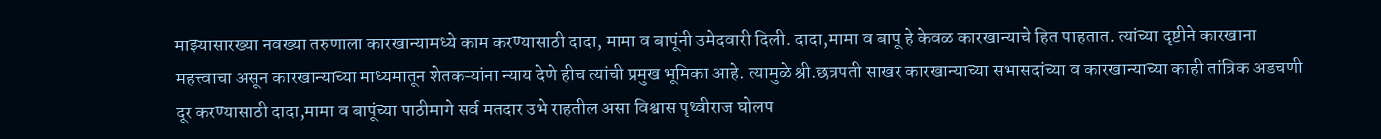माझ्यासारख्या नवख्या तरुणाला कारखान्यामध्ये काम करण्यासाठी दादा, मामा व बापूंनी उमेदवारी दिली. दादा,मामा व बापू हे केवळ कारखान्याचे हित पाहतात. त्यांच्या दृष्टीने कारखाना महत्त्वाचा असून कारखान्याच्या माध्यमातून शेतकऱ्यांना न्याय देणे हीच त्यांची प्रमुख भूमिका आहे. त्यामुळे श्री.छत्रपती साखर कारखान्याच्या सभासदांच्या व कारखान्याच्या काही तांत्रिक अडचणी दूर करण्यासाठी दादा,मामा व बापूंच्या पाठीमागे सर्व मतदार उभे राहतील असा विश्वास पृथ्वीराज घोलप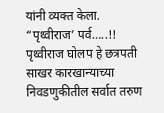यांनी व्यक्त केला.
“पृथ्वीराज’ पर्व…..!!
पृथ्वीराज घोलप हे छत्रपती साखर कारखान्याच्या निवडणुकीतील सर्वात तरुण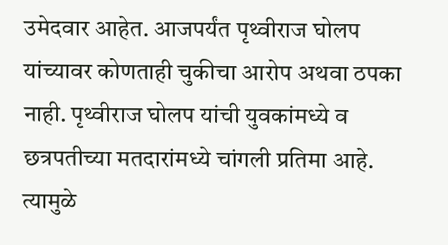उमेदवार आहेत. आजपर्यंत पृथ्वीराज घोलप यांच्यावर कोणताही चुकीचा आरोप अथवा ठपका नाही. पृथ्वीराज घोलप यांची युवकांमध्ये व छत्रपतीच्या मतदारांमध्ये चांगली प्रतिमा आहे. त्यामुळे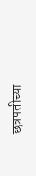छत्रपतीच्या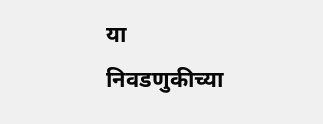या निवडणुकीच्या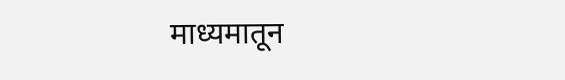माध्यमातून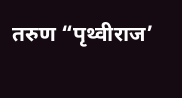तरुण “पृथ्वीराज’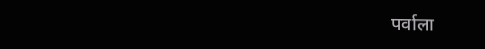पर्वाला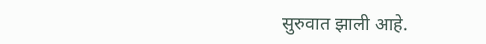सुरुवात झाली आहे.